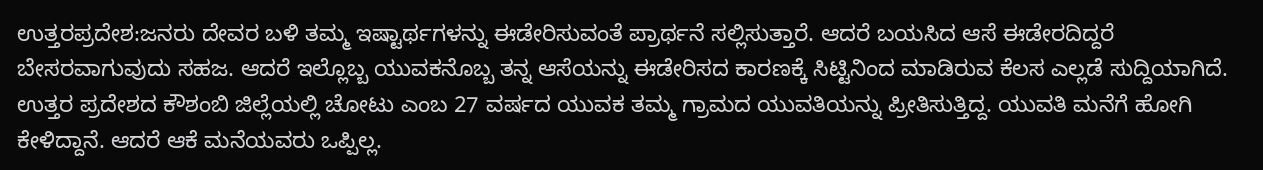ಉತ್ತರಪ್ರದೇಶ:ಜನರು ದೇವರ ಬಳಿ ತಮ್ಮ ಇಷ್ಟಾರ್ಥಗಳನ್ನು ಈಡೇರಿಸುವಂತೆ ಪ್ರಾರ್ಥನೆ ಸಲ್ಲಿಸುತ್ತಾರೆ. ಆದರೆ ಬಯಸಿದ ಆಸೆ ಈಡೇರದಿದ್ದರೆ ಬೇಸರವಾಗುವುದು ಸಹಜ. ಆದರೆ ಇಲ್ಲೊಬ್ಬ ಯುವಕನೊಬ್ಬ ತನ್ನ ಆಸೆಯನ್ನು ಈಡೇರಿಸದ ಕಾರಣಕ್ಕೆ ಸಿಟ್ಟಿನಿಂದ ಮಾಡಿರುವ ಕೆಲಸ ಎಲ್ಲಡೆ ಸುದ್ದಿಯಾಗಿದೆ.
ಉತ್ತರ ಪ್ರದೇಶದ ಕೌಶಂಬಿ ಜಿಲ್ಲೆಯಲ್ಲಿ ಚೋಟು ಎಂಬ 27 ವರ್ಷದ ಯುವಕ ತಮ್ಮ ಗ್ರಾಮದ ಯುವತಿಯನ್ನು ಪ್ರೀತಿಸುತ್ತಿದ್ದ. ಯುವತಿ ಮನೆಗೆ ಹೋಗಿ ಕೇಳಿದ್ದಾನೆ. ಆದರೆ ಆಕೆ ಮನೆಯವರು ಒಪ್ಪಿಲ್ಲ.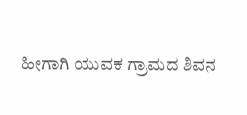ಹೀಗಾಗಿ ಯುವಕ ಗ್ರಾಮದ ಶಿವನ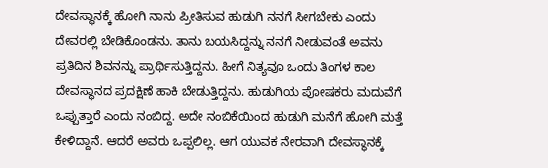ದೇವಸ್ಥಾನಕ್ಕೆ ಹೋಗಿ ನಾನು ಪ್ರೀತಿಸುವ ಹುಡುಗಿ ನನಗೆ ಸೀಗಬೇಕು ಎಂದು ದೇವರಲ್ಲಿ ಬೇಡಿಕೊಂಡನು. ತಾನು ಬಯಸಿದ್ದನ್ನು ನನಗೆ ನೀಡುವಂತೆ ಅವನು ಪ್ರತಿದಿನ ಶಿವನನ್ನು ಪ್ರಾರ್ಥಿಸುತ್ತಿದ್ದನು. ಹೀಗೆ ನಿತ್ಯವೂ ಒಂದು ತಿಂಗಳ ಕಾಲ ದೇವಸ್ಥಾನದ ಪ್ರದಕ್ಷಿಣೆ ಹಾಕಿ ಬೇಡುತ್ತಿದ್ದನು. ಹುಡುಗಿಯ ಪೋಷಕರು ಮದುವೆಗೆ ಒಪ್ಪುತ್ತಾರೆ ಎಂದು ನಂಬಿದ್ದ. ಅದೇ ನಂಬಿಕೆಯಿಂದ ಹುಡುಗಿ ಮನೆಗೆ ಹೋಗಿ ಮತ್ತೆ ಕೇಳಿದ್ದಾನೆ. ಆದರೆ ಅವರು ಒಪ್ಪಲಿಲ್ಲ. ಆಗ ಯುವಕ ನೇರವಾಗಿ ದೇವಸ್ಥಾನಕ್ಕೆ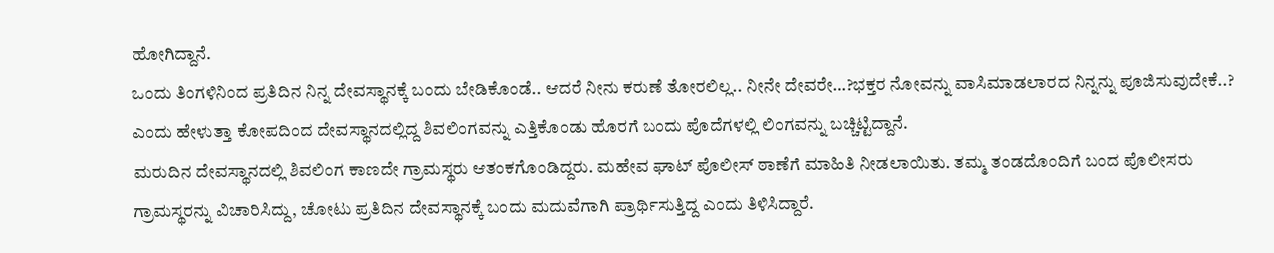ಹೋಗಿದ್ದಾನೆ.
ಒಂದು ತಿಂಗಳಿನಿಂದ ಪ್ರತಿದಿನ ನಿನ್ನ ದೇವಸ್ಥಾನಕ್ಕೆ ಬಂದು ಬೇಡಿಕೊಂಡೆ.. ಆದರೆ ನೀನು ಕರುಣೆ ತೋರಲಿಲ್ಲ.. ನೀನೇ ದೇವರೇ…?ಭಕ್ತರ ನೋವನ್ನು ವಾಸಿಮಾಡಲಾರದ ನಿನ್ನನ್ನು ಪೂಜಿಸುವುದೇಕೆ..? ಎಂದು ಹೇಳುತ್ತಾ ಕೋಪದಿಂದ ದೇವಸ್ಥಾನದಲ್ಲಿದ್ದ ಶಿವಲಿಂಗವನ್ನು ಎತ್ತಿಕೊಂಡು ಹೊರಗೆ ಬಂದು ಪೊದೆಗಳಲ್ಲಿ ಲಿಂಗವನ್ನು ಬಚ್ಚಿಟ್ಟಿದ್ದಾನೆ.
ಮರುದಿನ ದೇವಸ್ಥಾನದಲ್ಲಿ ಶಿವಲಿಂಗ ಕಾಣದೇ ಗ್ರಾಮಸ್ಥರು ಆತಂಕಗೊಂಡಿದ್ದರು. ಮಹೇವ ಘಾಟ್ ಪೊಲೀಸ್ ಠಾಣೆಗೆ ಮಾಹಿತಿ ನೀಡಲಾಯಿತು. ತಮ್ಮ ತಂಡದೊಂದಿಗೆ ಬಂದ ಪೊಲೀಸರು ಗ್ರಾಮಸ್ಥರನ್ನು ವಿಚಾರಿಸಿದ್ದು, ಚೋಟು ಪ್ರತಿದಿನ ದೇವಸ್ಥಾನಕ್ಕೆ ಬಂದು ಮದುವೆಗಾಗಿ ಪ್ರಾರ್ಥಿಸುತ್ತಿದ್ದ ಎಂದು ತಿಳಿಸಿದ್ದಾರೆ.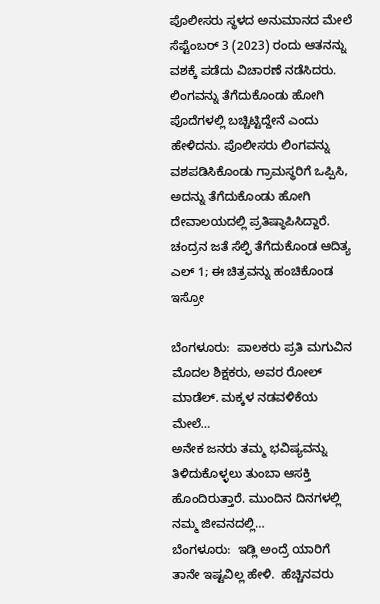ಪೊಲೀಸರು ಸ್ಥಳದ ಅನುಮಾನದ ಮೇಲೆ ಸೆಪ್ಟೆಂಬರ್ 3 (2023) ರಂದು ಆತನನ್ನು ವಶಕ್ಕೆ ಪಡೆದು ವಿಚಾರಣೆ ನಡೆಸಿದರು. ಲಿಂಗವನ್ನು ತೆಗೆದುಕೊಂಡು ಹೋಗಿ ಪೊದೆಗಳಲ್ಲಿ ಬಚ್ಚಿಟ್ಟಿದ್ದೇನೆ ಎಂದು ಹೇಳಿದನು. ಪೊಲೀಸರು ಲಿಂಗವನ್ನು ವಶಪಡಿಸಿಕೊಂಡು ಗ್ರಾಮಸ್ಥರಿಗೆ ಒಪ್ಪಿಸಿ, ಅದನ್ನು ತೆಗೆದುಕೊಂಡು ಹೋಗಿ ದೇವಾಲಯದಲ್ಲಿ ಪ್ರತಿಷ್ಠಾಪಿಸಿದ್ದಾರೆ.
ಚಂದ್ರನ‌ ಜತೆ ಸೆಲ್ಫಿ ತೆಗೆದುಕೊಂಡ ಆದಿತ್ಯ ಎಲ್ 1; ಈ ಚಿತ್ರವನ್ನು ಹಂಚಿಕೊಂಡ ಇಸ್ರೋ

ಬೆಂಗಳೂರು:  ಪಾಲಕರು ಪ್ರತಿ ಮಗುವಿನ ಮೊದಲ ಶಿಕ್ಷಕರು, ಅವರ ರೋಲ್ ಮಾಡೆಲ್. ಮಕ್ಕಳ ನಡವಳಿಕೆಯ ಮೇಲೆ…
ಅನೇಕ ಜನರು ತಮ್ಮ ಭವಿಷ್ಯವನ್ನು ತಿಳಿದುಕೊಳ್ಳಲು ತುಂಬಾ ಆಸಕ್ತಿ ಹೊಂದಿರುತ್ತಾರೆ. ಮುಂದಿನ ದಿನಗಳಲ್ಲಿ ನಮ್ಮ ಜೀವನದಲ್ಲಿ…
ಬೆಂಗಳೂರು:  ಇಡ್ಲಿ ಅಂದ್ರೆ ಯಾರಿಗೆ ತಾನೇ ಇಷ್ಟವಿಲ್ಲ ಹೇಳಿ.  ಹೆಚ್ಚಿನವರು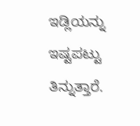ಇಡ್ಲಿಯನ್ನು ಇಷ್ಟಪಟ್ಟು ತಿನ್ನುತ್ತಾರೆ.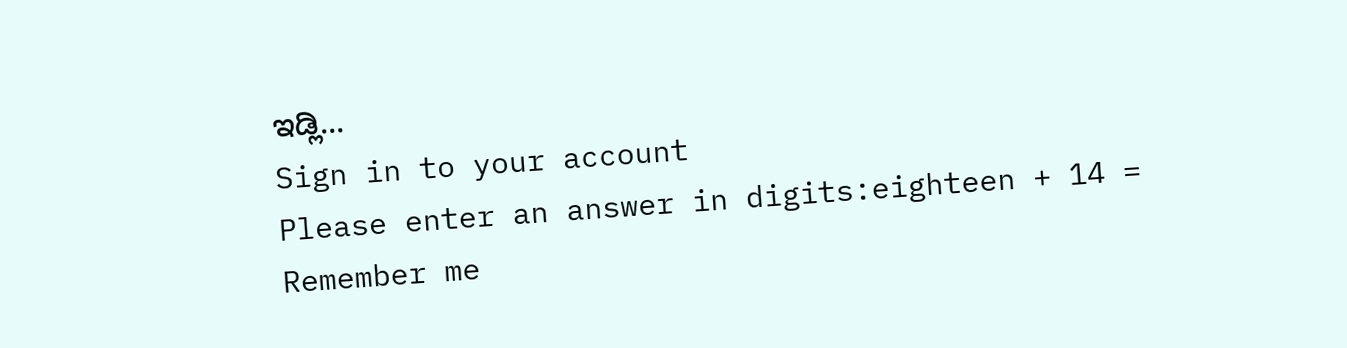ಇಡ್ಲಿ…
Sign in to your account
Please enter an answer in digits:eighteen + 14 =
Remember me